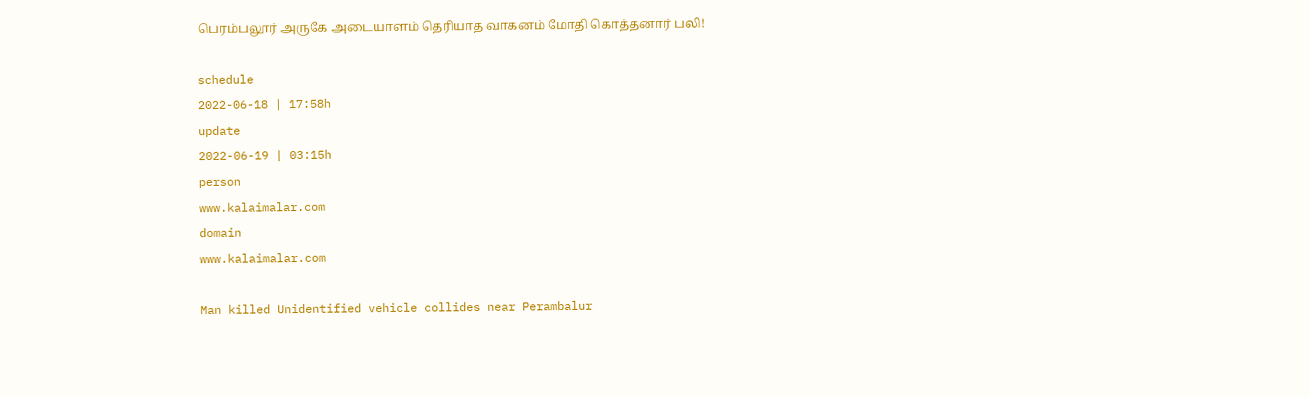பெரம்பலூர் அருகே அடையாளம் தெரியாத வாகனம் மோதி கொத்தனார் பலி!

schedule
2022-06-18 | 17:58h
update
2022-06-19 | 03:15h
person
www.kalaimalar.com
domain
www.kalaimalar.com

Man killed Unidentified vehicle collides near Perambalur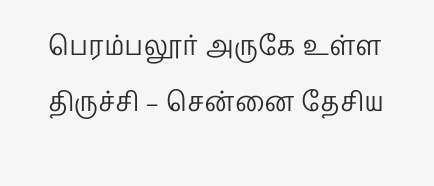பெரம்பலூர் அருகே உள்ள திருச்சி – சென்னை தேசிய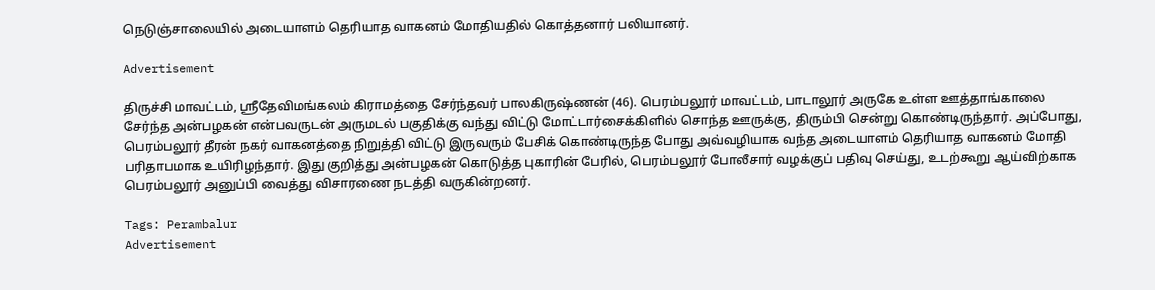நெடுஞ்சாலையில் அடையாளம் தெரியாத வாகனம் மோதியதில் கொத்தனார் பலியானர்.

Advertisement

திருச்சி மாவட்டம், ஸ்ரீதேவிமங்கலம் கிராமத்தை சேர்ந்தவர் பாலகிருஷ்ணன் (46). பெரம்பலூர் மாவட்டம், பாடாலூர் அருகே உள்ள ஊத்தாங்காலை சேர்ந்த அன்பழகன் என்பவருடன் அருமடல் பகுதிக்கு வந்து விட்டு மோட்டார்சைக்கிளில் சொந்த ஊருக்கு, திரும்பி சென்று கொண்டிருந்தார். அப்போது, பெரம்பலூர் தீரன் நகர் வாகனத்தை நிறுத்தி விட்டு இருவரும் பேசிக் கொண்டிருந்த போது அவ்வழியாக வந்த அடையாளம் தெரியாத வாகனம் மோதி பரிதாபமாக உயிரிழந்தார். இது குறித்து அன்பழகன் கொடுத்த புகாரின் பேரில், பெரம்பலூர் போலீசார் வழக்குப் பதிவு செய்து, உடற்கூறு ஆய்விற்காக பெரம்பலூர் அனுப்பி வைத்து விசாரணை நடத்தி வருகின்றனர்.

Tags: Perambalur
Advertisement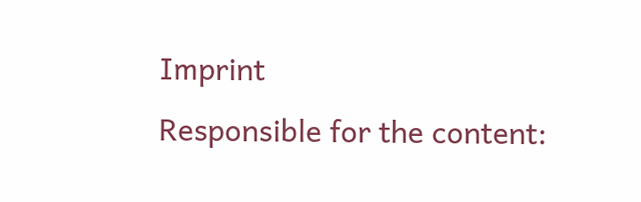Imprint
Responsible for the content: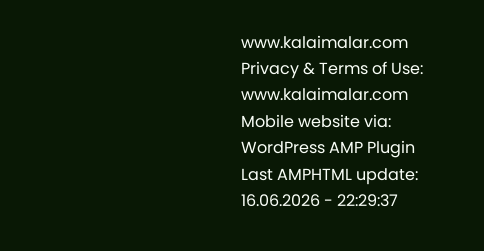www.kalaimalar.com
Privacy & Terms of Use:
www.kalaimalar.com
Mobile website via:
WordPress AMP Plugin
Last AMPHTML update:
16.06.2026 - 22:29:37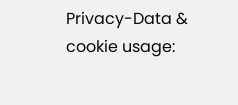Privacy-Data & cookie usage: